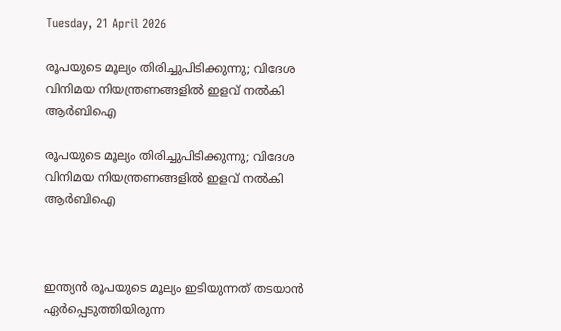Tuesday, 21 April 2026

രൂപയുടെ മൂല്യം തിരിച്ചുപിടിക്കുന്നു; വിദേശ വിനിമയ നിയന്ത്രണങ്ങളില്‍ ഇളവ് നല്‍കി ആര്‍ബിഐ

രൂപയുടെ മൂല്യം തിരിച്ചുപിടിക്കുന്നു; വിദേശ വിനിമയ നിയന്ത്രണങ്ങളില്‍ ഇളവ് നല്‍കി ആര്‍ബിഐ



ഇന്ത്യന്‍ രൂപയുടെ മൂല്യം ഇടിയുന്നത് തടയാന്‍ ഏര്‍പ്പെടുത്തിയിരുന്ന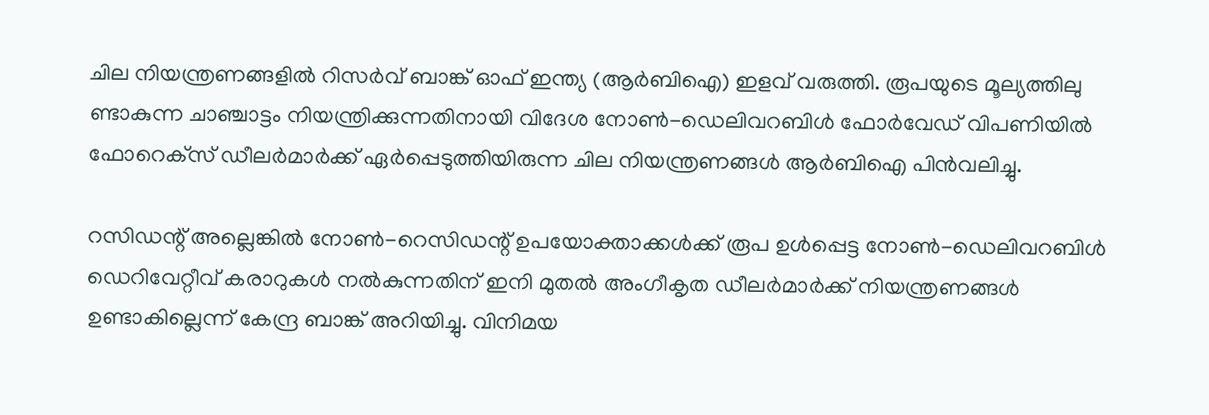ചില നിയന്ത്രണങ്ങളില്‍ റിസര്‍വ് ബാങ്ക് ഓഫ് ഇന്ത്യ (ആര്‍ബിഐ) ഇളവ് വരുത്തി. രൂപയുടെ മൂല്യത്തിലു ണ്ടാകുന്ന ചാഞ്ചാട്ടം നിയന്ത്രിക്കുന്നതിനായി വിദേശ നോണ്‍-ഡെലിവറബിള്‍ ഫോര്‍വേഡ് വിപണിയില്‍ ഫോറെക്‌സ് ഡീലര്‍മാര്‍ക്ക് ഏര്‍പ്പെടുത്തിയിരുന്ന ചില നിയന്ത്രണങ്ങള്‍ ആര്‍ബിഐ പിന്‍വലിച്ചു.

റസിഡന്റ് അല്ലെങ്കില്‍ നോണ്‍-റെസിഡന്റ് ഉപയോക്താക്കള്‍ക്ക് രൂപ ഉള്‍പ്പെട്ട നോണ്‍-ഡെലിവറബിള്‍ ഡെറിവേറ്റീവ് കരാറുകള്‍ നല്‍കുന്നതിന് ഇനി മുതല്‍ അംഗീകൃത ഡീലര്‍മാര്‍ക്ക് നിയന്ത്രണങ്ങള്‍ ഉണ്ടാകില്ലെന്ന് കേന്ദ്ര ബാങ്ക് അറിയിച്ചു. വിനിമയ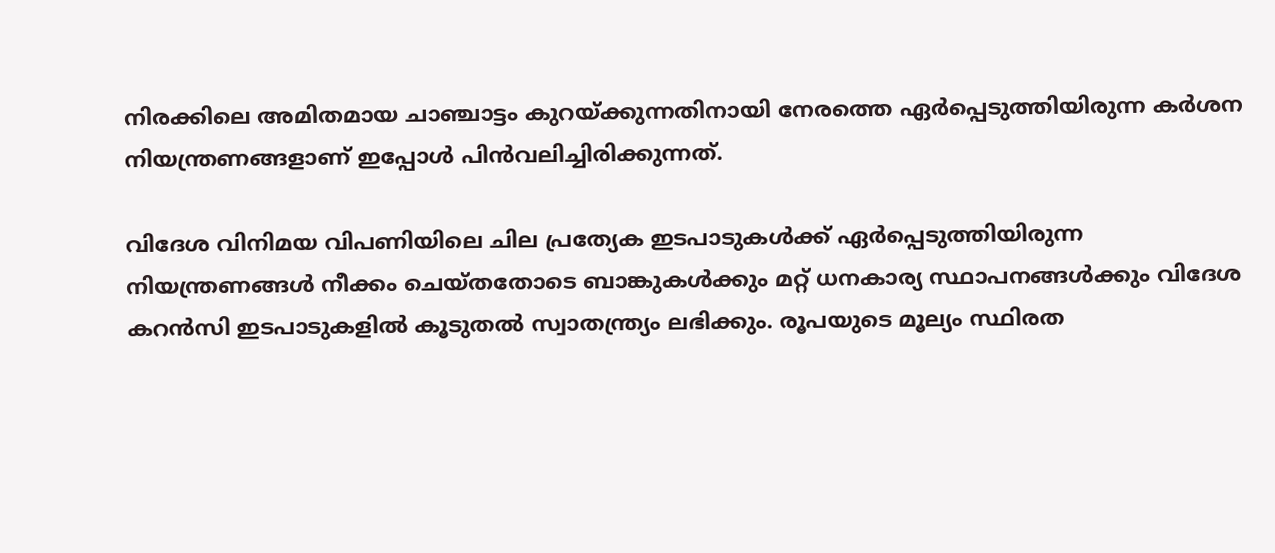നിരക്കിലെ അമിതമായ ചാഞ്ചാട്ടം കുറയ്ക്കുന്നതിനായി നേരത്തെ ഏര്‍പ്പെടുത്തിയിരുന്ന കര്‍ശന നിയന്ത്രണങ്ങളാണ് ഇപ്പോള്‍ പിന്‍വലിച്ചിരിക്കുന്നത്.

വിദേശ വിനിമയ വിപണിയിലെ ചില പ്രത്യേക ഇടപാടുകള്‍ക്ക് ഏര്‍പ്പെടുത്തിയിരുന്ന നിയന്ത്രണങ്ങള്‍ നീക്കം ചെയ്തതോടെ ബാങ്കുകള്‍ക്കും മറ്റ് ധനകാര്യ സ്ഥാപനങ്ങള്‍ക്കും വിദേശ കറന്‍സി ഇടപാടുകളില്‍ കൂടുതല്‍ സ്വാതന്ത്ര്യം ലഭിക്കും. രൂപയുടെ മൂല്യം സ്ഥിരത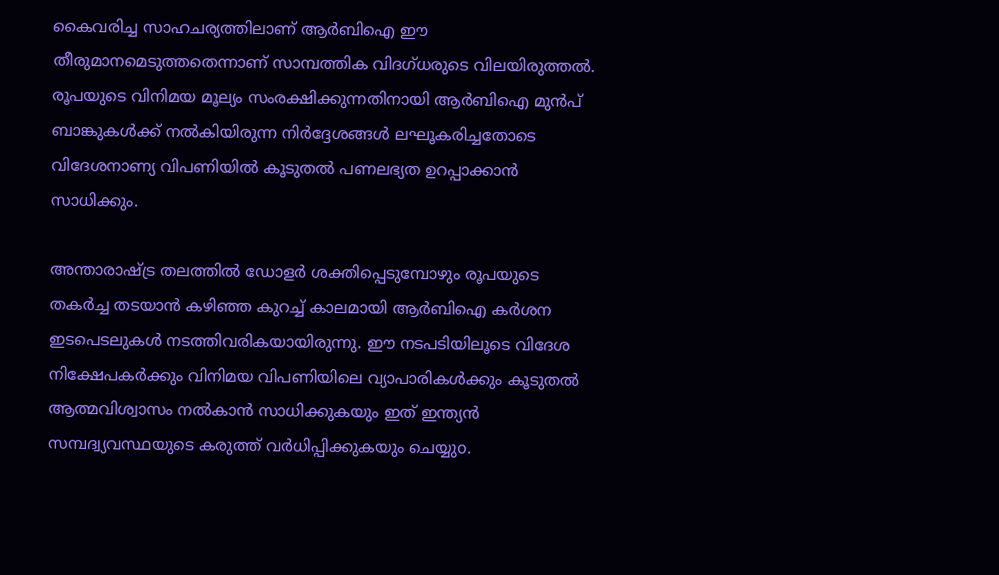കൈവരിച്ച സാഹചര്യത്തിലാണ് ആര്‍ബിഐ ഈ തീരുമാനമെടുത്തതെന്നാണ് സാമ്പത്തിക വിദഗ്ധരുടെ വിലയിരുത്തല്‍. രൂപയുടെ വിനിമയ മൂല്യം സംരക്ഷിക്കുന്നതിനായി ആര്‍ബിഐ മുന്‍പ് ബാങ്കുകള്‍ക്ക് നല്‍കിയിരുന്ന നിര്‍ദ്ദേശങ്ങള്‍ ലഘൂകരിച്ചതോടെ വിദേശനാണ്യ വിപണിയില്‍ കൂടുതല്‍ പണലഭ്യത ഉറപ്പാക്കാന്‍ സാധിക്കും.

അന്താരാഷ്ട്ര തലത്തില്‍ ഡോളര്‍ ശക്തിപ്പെടുമ്പോഴും രൂപയുടെ തകര്‍ച്ച തടയാന്‍ കഴിഞ്ഞ കുറച്ച് കാലമായി ആര്‍ബിഐ കര്‍ശന ഇടപെടലുകള്‍ നടത്തിവരികയായിരുന്നു. ഈ നടപടിയിലൂടെ വിദേശ നിക്ഷേപകര്‍ക്കും വിനിമയ വിപണിയിലെ വ്യാപാരികള്‍ക്കും കൂടുതല്‍ ആത്മവിശ്വാസം നല്‍കാന്‍ സാധിക്കുകയും ഇത് ഇന്ത്യന്‍ സമ്പദ്വ്യവസ്ഥയുടെ കരുത്ത് വര്‍ധിപ്പിക്കുകയും ചെയ്യുo.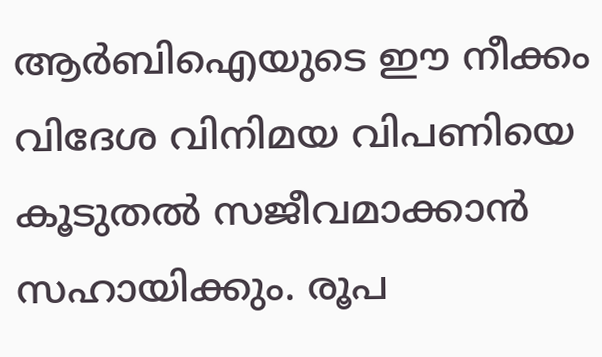ആര്‍ബിഐയുടെ ഈ നീക്കം വിദേശ വിനിമയ വിപണിയെ കൂടുതല്‍ സജീവമാക്കാന്‍ സഹായിക്കും. രൂപ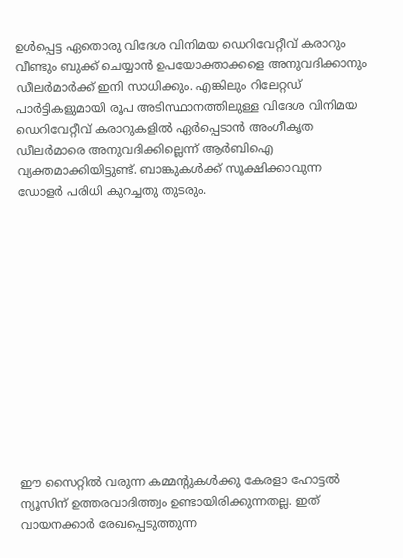ഉള്‍പ്പെട്ട ഏതൊരു വിദേശ വിനിമയ ഡെറിവേറ്റീവ് കരാറും വീണ്ടും ബുക്ക് ചെയ്യാന്‍ ഉപയോക്താക്കളെ അനുവദിക്കാനും ഡീലര്‍മാര്‍ക്ക് ഇനി സാധിക്കും. എങ്കിലും റിലേറ്റഡ് പാര്‍ട്ടികളുമായി രൂപ അടിസ്ഥാനത്തിലുള്ള വിദേശ വിനിമയ ഡെറിവേറ്റീവ് കരാറുകളില്‍ ഏര്‍പ്പെടാന്‍ അംഗീകൃത ഡീലര്‍മാരെ അനുവദിക്കില്ലെന്ന് ആര്‍ബിഐ വ്യക്തമാക്കിയിട്ടുണ്ട്. ബാങ്കുകള്‍ക്ക് സൂക്ഷിക്കാവുന്ന ഡോളര്‍ പരിധി കുറച്ചതു തുടരും.













ഈ സൈറ്റിൽ വരുന്ന കമ്മന്റുകൾക്കു കേരളാ ഹോട്ടൽ ന്യൂസിന് ഉത്തരവാദിത്ത്വം ഉണ്ടായിരിക്കുന്നതല്ല. ഇത് വായനക്കാർ രേഖപ്പെടുത്തുന്ന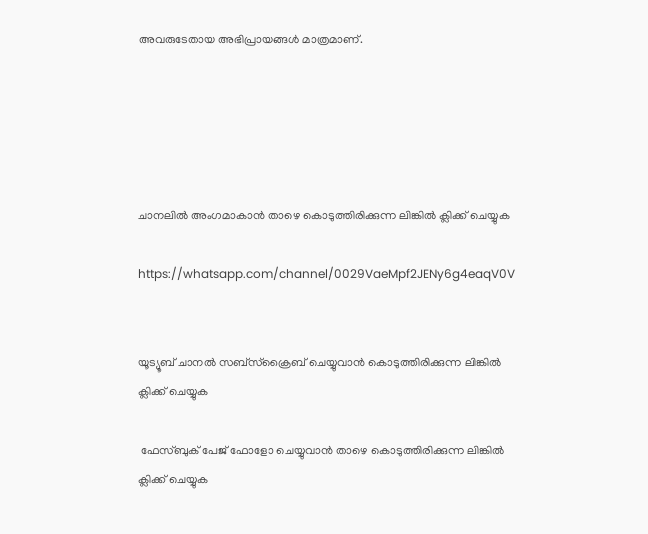അവരുടേതായ അഭിപ്രായങ്ങൾ മാത്രമാണ്.





ചാനലിൽ അംഗമാകാൻ താഴെ കൊടുത്തിരിക്കുന്ന ലിങ്കിൽ ക്ലിക്ക് ചെയ്യുക

https://whatsapp.com/channel/0029VaeMpf2JENy6g4eaqV0V


യൂട്യൂബ് ചാനൽ സബ്സ്ക്രൈബ് ചെയ്യുവാൻ കൊടുത്തിരിക്കുന്ന ലിങ്കിൽ ക്ലിക്ക് ചെയ്യുക

 ഫേസ്ബുക് പേജ് ഫോളോ ചെയ്യുവാൻ താഴെ കൊടുത്തിരിക്കുന്ന ലിങ്കിൽ ക്ലിക്ക് ചെയ്യുക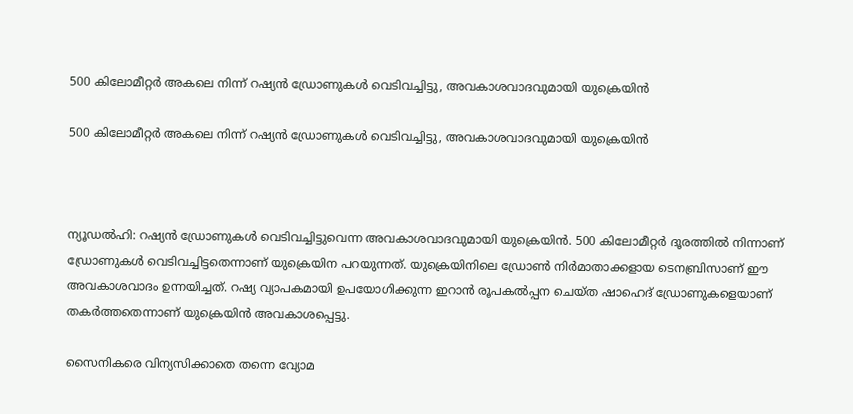500 കിലോമീറ്റർ അകലെ നിന്ന് റഷ്യൻ ഡ്രോണുകൾ വെടിവച്ചിട്ടു, അവകാശവാദവുമായി യുക്രെയിൻ

500 കിലോമീറ്റർ അകലെ നിന്ന് റഷ്യൻ ഡ്രോണുകൾ വെടിവച്ചിട്ടു, അവകാശവാദവുമായി യുക്രെയിൻ



ന്യൂഡൽഹി: റഷ്യൻ ഡ്രോണുകൾ വെടിവച്ചിട്ടുവെന്ന അവകാശവാദവുമായി യുക്രെയിൻ. 500 കിലോമീറ്റർ ദൂരത്തിൽ നിന്നാണ് ഡ്രോണുകൾ വെടിവച്ചിട്ടതെന്നാണ് യുക്രെയിന പറയുന്നത്. യുക്രെയിനിലെ ഡ്രോൺ നിർമാതാക്കളായ ടെനബ്രിസാണ് ഈ അവകാശവാദം ഉന്നയിച്ചത്. റഷ്യ വ്യാപകമായി ഉപയോഗിക്കുന്ന ഇറാൻ രൂപകൽപ്പന ചെയ്ത ഷാഹെദ് ഡ്രോണുകളെയാണ് തകർത്തതെന്നാണ് യുക്രെയിൻ അവകാശപ്പെട്ടു.

സൈനികരെ വിന്യസിക്കാതെ തന്നെ വ്യോമ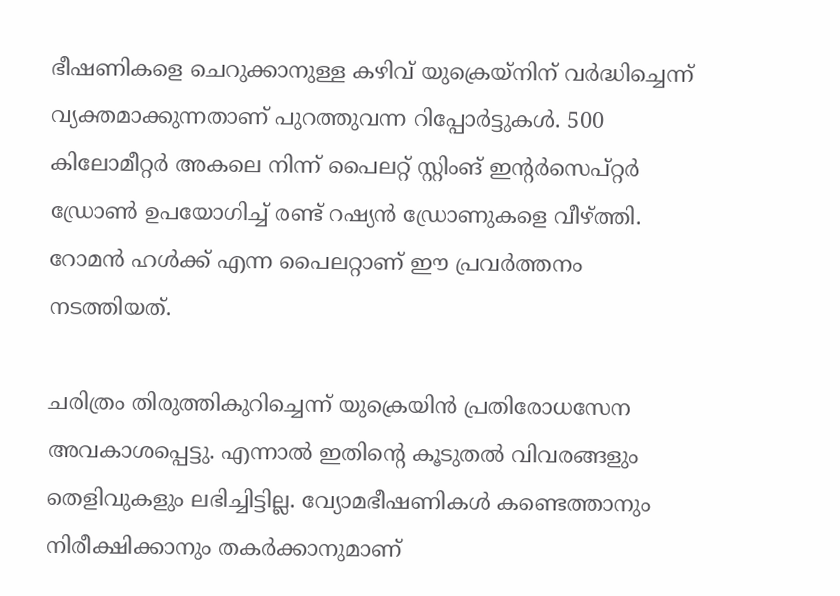ഭീഷണികളെ ചെറുക്കാനുള്ള കഴിവ് യുക്രെയ്‌നിന് വർദ്ധിച്ചെന്ന് വ്യക്തമാക്കുന്നതാണ് പുറത്തുവന്ന റിപ്പോർ‌ട്ടുകൾ. 500 കിലോമീറ്റർ അകലെ നിന്ന് പൈലറ്റ് സ്റ്റിംങ് ഇന്റർ‍സെപ്റ്റർ ഡ്രോൺ ഉപയോഗിച്ച് രണ്ട് റഷ്യൻ ഡ്രോണുകളെ വീഴ്ത്തി. റോമൻ ഹൾക്ക് എന്ന പൈലറ്റാണ് ഈ പ്രവർത്തനം നടത്തിയത്.

ചരിത്രം തിരുത്തികുറിച്ചെന്ന് യുക്രെയിൻ പ്രതിരോധസേന അവകാശപ്പെട്ടു. എന്നാൽ ഇതിന്റെ കൂടുതൽ വിവരങ്ങളും തെളിവുകളും ലഭിച്ചിട്ടില്ല. വ്യോമഭീഷണികൾ കണ്ടെത്താനും നിരീക്ഷിക്കാനും തകർക്കാനുമാണ്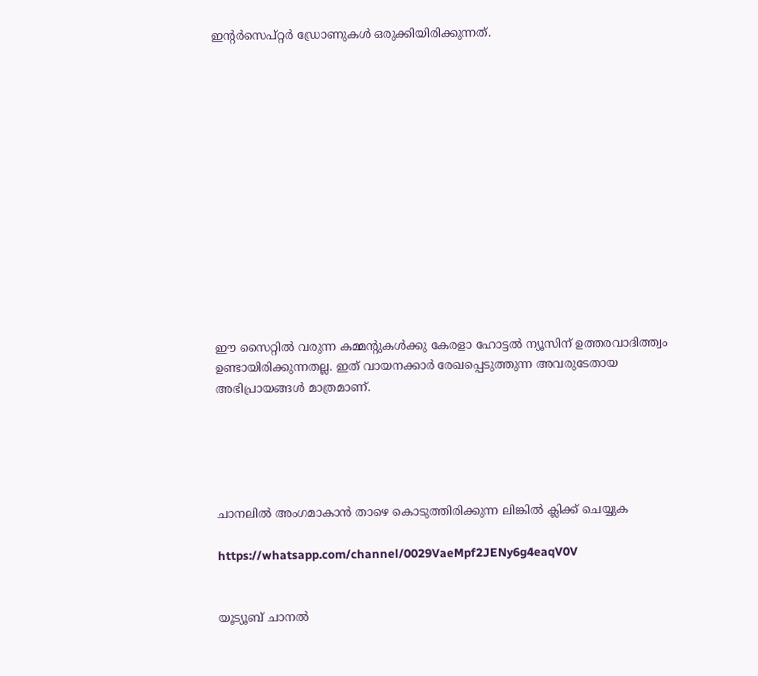ഇന്റർസെപ്റ്റർ ഡ്രോണുകൾ ഒരുക്കിയിരിക്കുന്നത്.














ഈ സൈറ്റിൽ വരുന്ന കമ്മന്റുകൾക്കു കേരളാ ഹോട്ടൽ ന്യൂസിന് ഉത്തരവാദിത്ത്വം ഉണ്ടായിരിക്കുന്നതല്ല. ഇത് വായനക്കാർ രേഖപ്പെടുത്തുന്ന അവരുടേതായ അഭിപ്രായങ്ങൾ മാത്രമാണ്.





ചാനലിൽ അംഗമാകാൻ താഴെ കൊടുത്തിരിക്കുന്ന ലിങ്കിൽ ക്ലിക്ക് ചെയ്യുക

https://whatsapp.com/channel/0029VaeMpf2JENy6g4eaqV0V


യൂട്യൂബ് ചാനൽ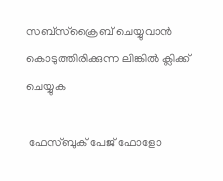സബ്സ്ക്രൈബ് ചെയ്യുവാൻ കൊടുത്തിരിക്കുന്ന ലിങ്കിൽ ക്ലിക്ക് ചെയ്യുക

 ഫേസ്ബുക് പേജ് ഫോളോ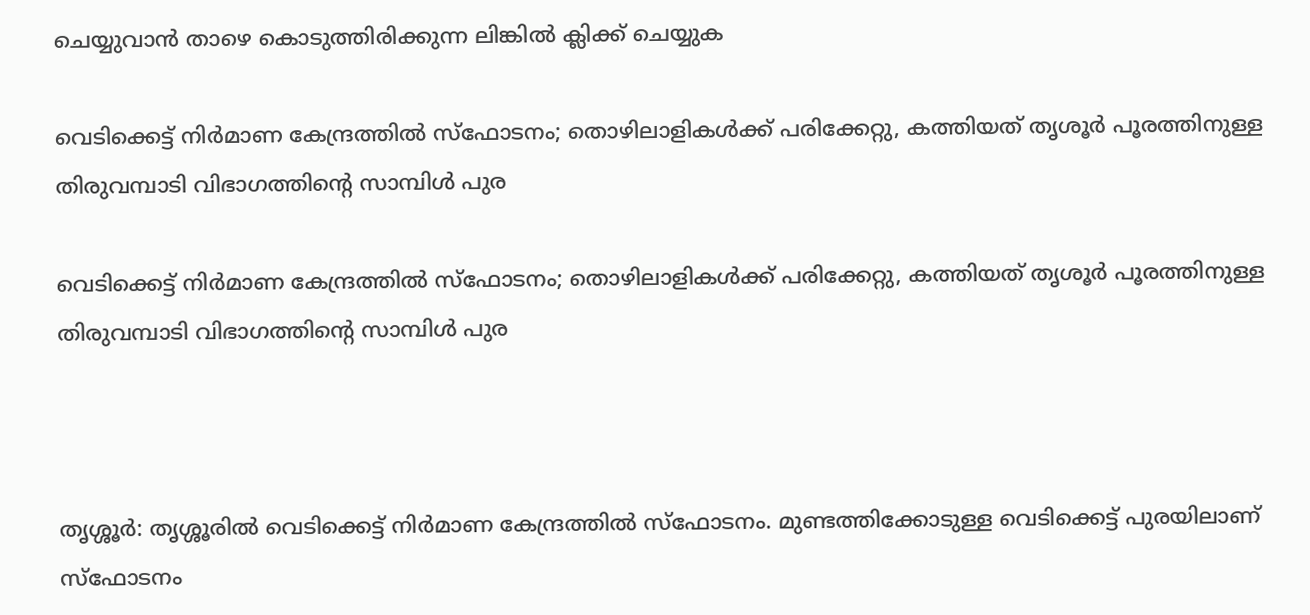ചെയ്യുവാൻ താഴെ കൊടുത്തിരിക്കുന്ന ലിങ്കിൽ ക്ലിക്ക് ചെയ്യുക

വെടിക്കെട്ട് നിർമാണ കേന്ദ്രത്തിൽ സ്ഫോടനം; തൊഴിലാളികൾക്ക് പരിക്കേറ്റു, കത്തിയത് തൃശൂർ പൂരത്തിനുള്ള തിരുവമ്പാടി വിഭാഗത്തിന്റെ സാമ്പിൾ പുര

വെടിക്കെട്ട് നിർമാണ കേന്ദ്രത്തിൽ സ്ഫോടനം; തൊഴിലാളികൾക്ക് പരിക്കേറ്റു, കത്തിയത് തൃശൂർ പൂരത്തിനുള്ള തിരുവമ്പാടി വിഭാഗത്തിന്റെ സാമ്പിൾ പുര



തൃശ്ശൂർ: തൃശ്ശൂരിൽ വെടിക്കെട്ട് നിർമാണ കേന്ദ്രത്തിൽ സ്ഫോടനം. മുണ്ടത്തിക്കോടുള്ള വെടിക്കെട്ട് പുരയിലാണ് സ്ഫോടനം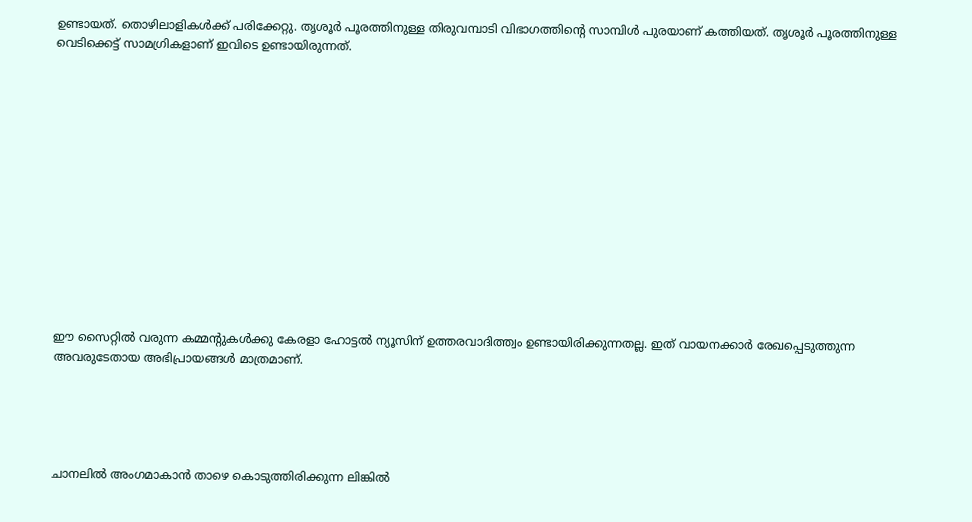ഉണ്ടായത്. തൊഴിലാളികൾക്ക് പരിക്കേറ്റു. തൃശൂർ പൂരത്തിനുള്ള തിരുവമ്പാടി വിഭാഗത്തിന്റെ സാമ്പിൾ പുരയാണ് കത്തിയത്. തൃശൂർ പൂരത്തിനുള്ള വെടിക്കെട്ട് സാമഗ്രികളാണ് ഇവിടെ ഉണ്ടായിരുന്നത്.














ഈ സൈറ്റിൽ വരുന്ന കമ്മന്റുകൾക്കു കേരളാ ഹോട്ടൽ ന്യൂസിന് ഉത്തരവാദിത്ത്വം ഉണ്ടായിരിക്കുന്നതല്ല. ഇത് വായനക്കാർ രേഖപ്പെടുത്തുന്ന അവരുടേതായ അഭിപ്രായങ്ങൾ മാത്രമാണ്.





ചാനലിൽ അംഗമാകാൻ താഴെ കൊടുത്തിരിക്കുന്ന ലിങ്കിൽ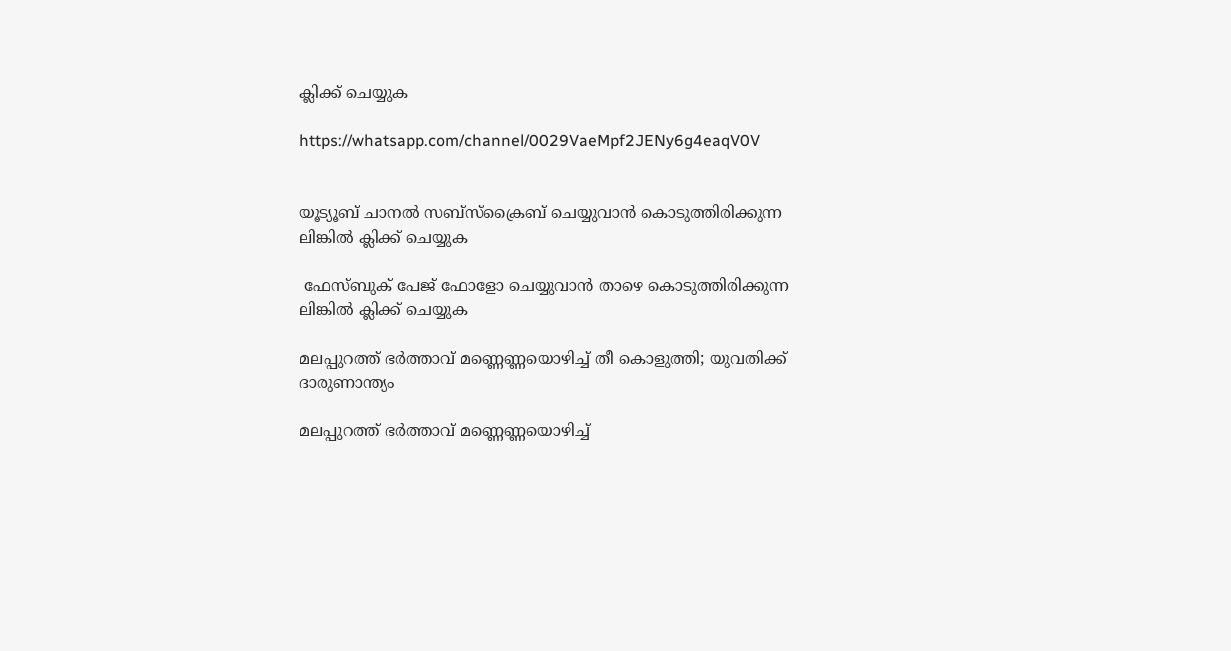ക്ലിക്ക് ചെയ്യുക

https://whatsapp.com/channel/0029VaeMpf2JENy6g4eaqV0V


യൂട്യൂബ് ചാനൽ സബ്സ്ക്രൈബ് ചെയ്യുവാൻ കൊടുത്തിരിക്കുന്ന ലിങ്കിൽ ക്ലിക്ക് ചെയ്യുക

 ഫേസ്ബുക് പേജ് ഫോളോ ചെയ്യുവാൻ താഴെ കൊടുത്തിരിക്കുന്ന ലിങ്കിൽ ക്ലിക്ക് ചെയ്യുക

മലപ്പുറത്ത് ഭർത്താവ് മണ്ണെണ്ണയൊഴിച്ച് തീ കൊളുത്തി; യുവതിക്ക് ദാരുണാന്ത്യം

മലപ്പുറത്ത് ഭർത്താവ് മണ്ണെണ്ണയൊഴിച്ച്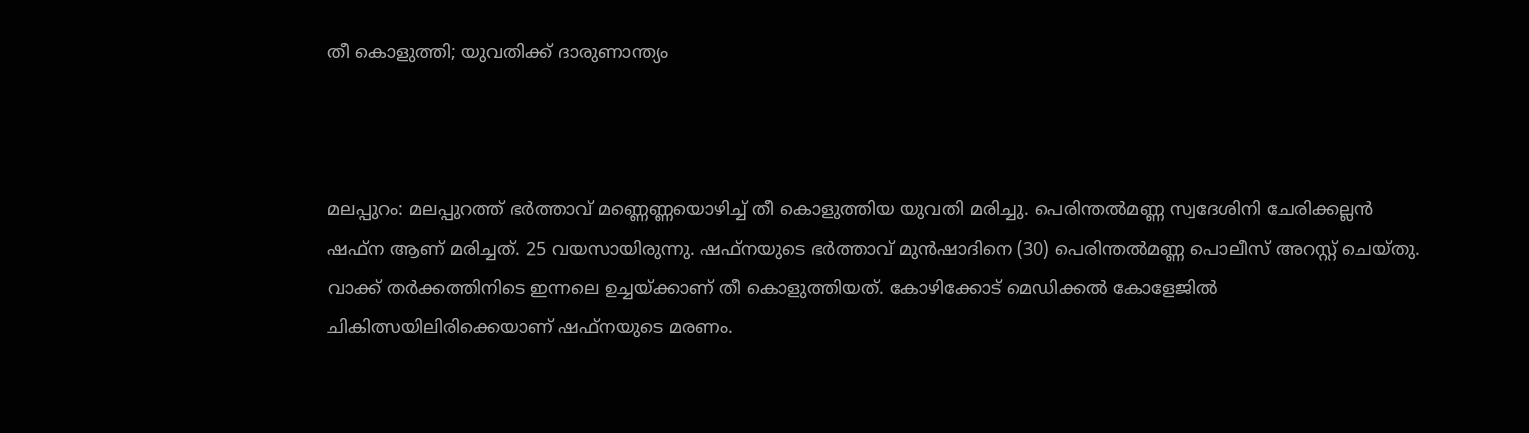തീ കൊളുത്തി; യുവതിക്ക് ദാരുണാന്ത്യം



മലപ്പുറം: മലപ്പുറത്ത് ഭർത്താവ് മണ്ണെണ്ണയൊഴിച്ച് തീ കൊളുത്തിയ യുവതി മരിച്ചു. പെരിന്തൽമണ്ണ സ്വദേശിനി ചേരിക്കല്ലൻ ഷഫ്ന ആണ് മരിച്ചത്. 25 വയസായിരുന്നു. ഷഫ്നയുടെ ഭർത്താവ് മുൻഷാദിനെ (30) പെരിന്തൽമണ്ണ പൊലീസ് അറസ്റ്റ് ചെയ്തു. വാക്ക് തർക്കത്തിനിടെ ഇന്നലെ ഉച്ചയ്ക്കാണ് തീ കൊളുത്തിയത്. കോഴിക്കോട് മെഡിക്കൽ കോളേജിൽ ചികിത്സയിലിരിക്കെയാണ് ഷഫ്നയുടെ മരണം.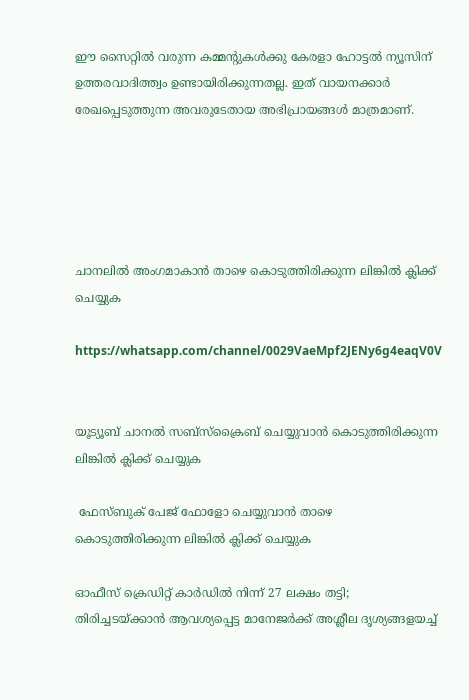ഈ സൈറ്റിൽ വരുന്ന കമ്മന്റുകൾക്കു കേരളാ ഹോട്ടൽ ന്യൂസിന് ഉത്തരവാദിത്ത്വം ഉണ്ടായിരിക്കുന്നതല്ല. ഇത് വായനക്കാർ രേഖപ്പെടുത്തുന്ന അവരുടേതായ അഭിപ്രായങ്ങൾ മാത്രമാണ്.





ചാനലിൽ അംഗമാകാൻ താഴെ കൊടുത്തിരിക്കുന്ന ലിങ്കിൽ ക്ലിക്ക് ചെയ്യുക

https://whatsapp.com/channel/0029VaeMpf2JENy6g4eaqV0V


യൂട്യൂബ് ചാനൽ സബ്സ്ക്രൈബ് ചെയ്യുവാൻ കൊടുത്തിരിക്കുന്ന ലിങ്കിൽ ക്ലിക്ക് ചെയ്യുക

 ഫേസ്ബുക് പേജ് ഫോളോ ചെയ്യുവാൻ താഴെ കൊടുത്തിരിക്കുന്ന ലിങ്കിൽ ക്ലിക്ക് ചെയ്യുക

ഓഫീസ് ക്രെഡിറ്റ് കാർഡിൽ നിന്ന് 27 ലക്ഷം തട്ടി; തിരിച്ചടയ്ക്കാൻ ആവശ്യപ്പെട്ട മാനേജർക്ക് അശ്ലീല ദൃശ്യങ്ങളയച്ച്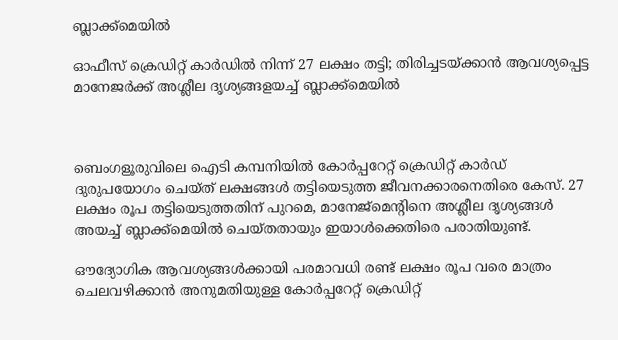ബ്ലാക്ക്‌മെയിൽ

ഓഫീസ് ക്രെഡിറ്റ് കാർഡിൽ നിന്ന് 27 ലക്ഷം തട്ടി; തിരിച്ചടയ്ക്കാൻ ആവശ്യപ്പെട്ട മാനേജർക്ക് അശ്ലീല ദൃശ്യങ്ങളയച്ച് ബ്ലാക്ക്‌മെയിൽ



ബെംഗളൂരുവിലെ ഐടി കമ്പനിയിൽ കോർപ്പറേറ്റ് ക്രെഡിറ്റ് കാർഡ് ദുരുപയോഗം ചെയ്ത് ലക്ഷങ്ങൾ തട്ടിയെടുത്ത ജീവനക്കാരനെതിരെ കേസ്. 27 ലക്ഷം രൂപ തട്ടിയെടുത്തതിന് പുറമെ, മാനേജ്‌മെന്റിനെ അശ്ലീല ദൃശ്യങ്ങൾ അയച്ച് ബ്ലാക്ക്‌മെയിൽ ചെയ്തതായും ഇയാൾക്കെതിരെ പരാതിയുണ്ട്.

ഔദ്യോഗിക ആവശ്യങ്ങൾക്കായി പരമാവധി രണ്ട് ലക്ഷം രൂപ വരെ മാത്രം ചെലവഴിക്കാൻ അനുമതിയുള്ള കോർപ്പറേറ്റ് ക്രെഡിറ്റ്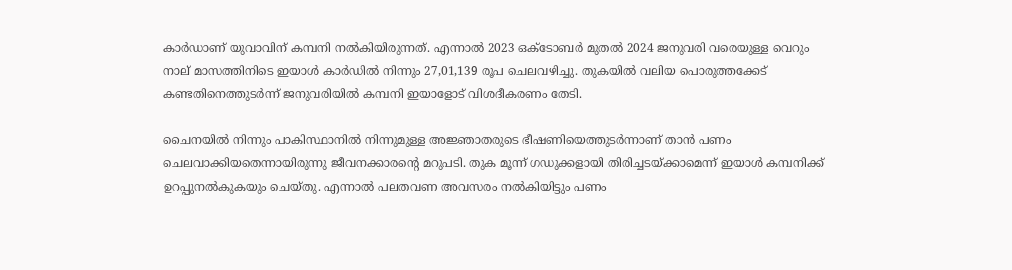കാർഡാണ് യുവാവിന് കമ്പനി നൽകിയിരുന്നത്. എന്നാൽ 2023 ഒക്ടോബർ മുതൽ 2024 ജനുവരി വരെയുള്ള വെറും നാല് മാസത്തിനിടെ ഇയാൾ കാർഡിൽ നിന്നും 27,01,139 രൂപ ചെലവഴിച്ചു. തുകയിൽ വലിയ പൊരുത്തക്കേട് കണ്ടതിനെത്തുടർന്ന് ജനുവരിയിൽ കമ്പനി ഇയാളോട് വിശദീകരണം തേടി.

ചൈനയിൽ നിന്നും പാകിസ്ഥാനിൽ നിന്നുമുള്ള അജ്ഞാതരുടെ ഭീഷണിയെത്തുടർന്നാണ് താൻ പണം ചെലവാക്കിയതെന്നായിരുന്നു ജീവനക്കാരന്റെ മറുപടി. തുക മൂന്ന് ഗഡുക്കളായി തിരിച്ചടയ്ക്കാമെന്ന് ഇയാൾ കമ്പനിക്ക് ഉറപ്പുനൽകുകയും ചെയ്തു. എന്നാൽ പലതവണ അവസരം നൽകിയിട്ടും പണം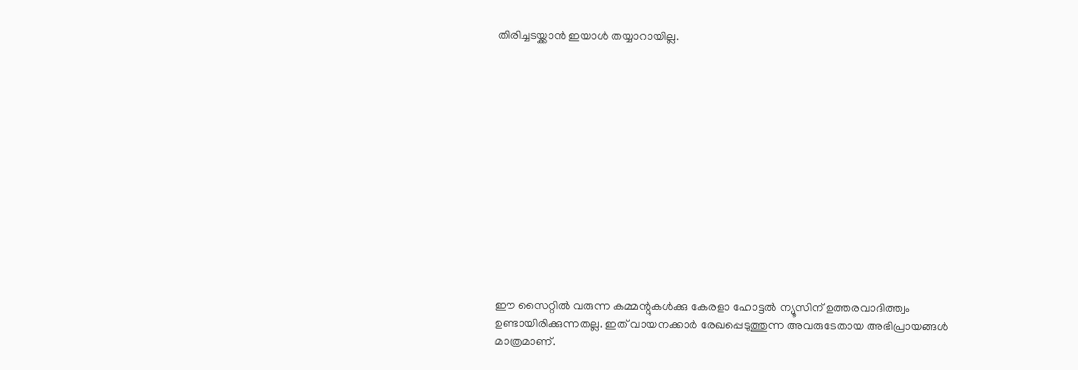തിരിച്ചടയ്ക്കാൻ ഇയാൾ തയ്യാറായില്ല.














ഈ സൈറ്റിൽ വരുന്ന കമ്മന്റുകൾക്കു കേരളാ ഹോട്ടൽ ന്യൂസിന് ഉത്തരവാദിത്ത്വം ഉണ്ടായിരിക്കുന്നതല്ല. ഇത് വായനക്കാർ രേഖപ്പെടുത്തുന്ന അവരുടേതായ അഭിപ്രായങ്ങൾ മാത്രമാണ്.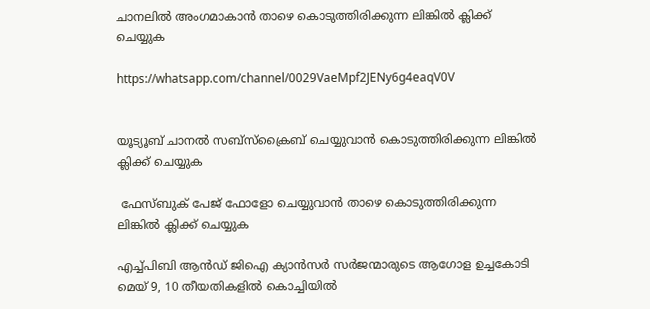ചാനലിൽ അംഗമാകാൻ താഴെ കൊടുത്തിരിക്കുന്ന ലിങ്കിൽ ക്ലിക്ക് ചെയ്യുക

https://whatsapp.com/channel/0029VaeMpf2JENy6g4eaqV0V


യൂട്യൂബ് ചാനൽ സബ്സ്ക്രൈബ് ചെയ്യുവാൻ കൊടുത്തിരിക്കുന്ന ലിങ്കിൽ ക്ലിക്ക് ചെയ്യുക

 ഫേസ്ബുക് പേജ് ഫോളോ ചെയ്യുവാൻ താഴെ കൊടുത്തിരിക്കുന്ന ലിങ്കിൽ ക്ലിക്ക് ചെയ്യുക

എച്ച്പിബി ആന്‍ഡ് ജിഐ ക്യാൻസർ സര്‍ജന്മാരുടെ ആഗോള ഉച്ചകോടി മെയ് 9, 10 തീയതികളില്‍ കൊച്ചിയിൽ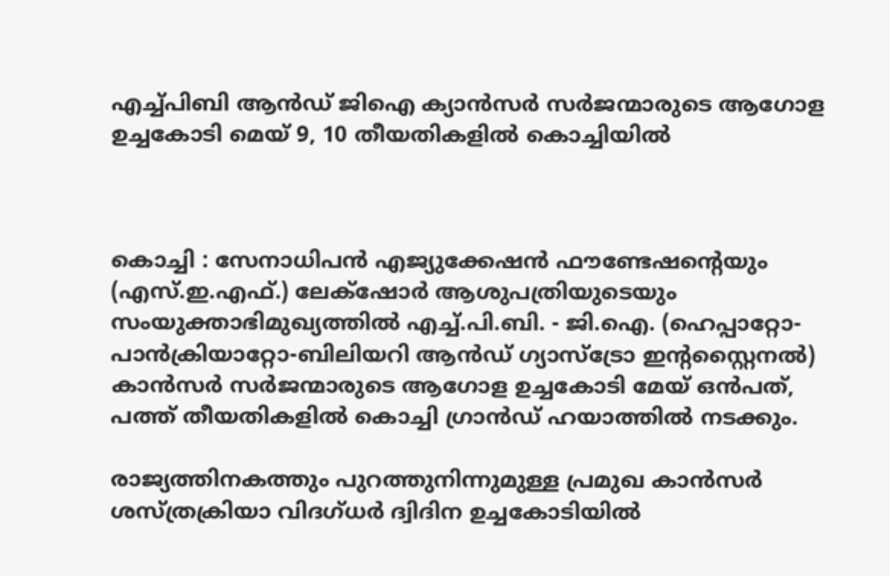എച്ച്പിബി ആന്‍ഡ് ജിഐ ക്യാൻസർ സര്‍ജന്മാരുടെ ആഗോള ഉച്ചകോടി മെയ് 9, 10 തീയതികളില്‍ കൊച്ചിയിൽ



കൊച്ചി : സേനാധിപൻ എജ്യുക്കേഷൻ ഫൗണ്ടേഷന്റെയും (എസ്.ഇ.എഫ്.) ലേക്‌ഷോർ ആശുപത്രിയുടെയും സംയുക്താഭിമുഖ്യത്തിൽ എച്ച്.പി.ബി. - ജി.ഐ. (ഹെപ്പാറ്റോ-പാൻക്രിയാറ്റോ-ബിലിയറി ആൻഡ് ഗ്യാസ്ട്രോ ഇന്റസ്റ്റൈനൽ) കാൻസർ സർജന്മാരുടെ ആഗോള ഉച്ചകോടി മേയ് ഒൻപത്, പത്ത് തീയതികളിൽ കൊച്ചി ഗ്രാൻഡ് ഹയാത്തിൽ നടക്കും.

രാജ്യത്തിനകത്തും പുറത്തുനിന്നുമുള്ള പ്രമുഖ കാൻസർ ശസ്ത്രക്രിയാ വിദഗ്ധർ ദ്വിദിന ഉച്ചകോടിയിൽ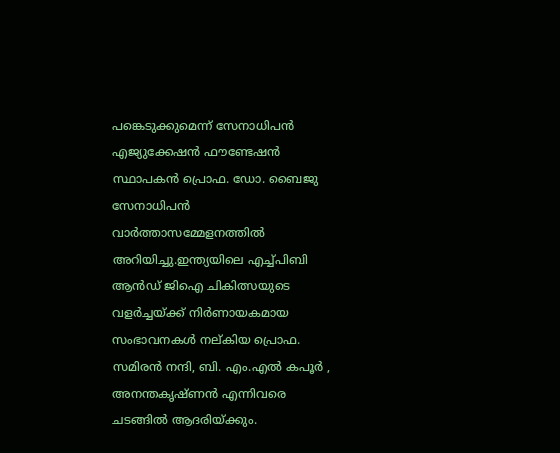പങ്കെടുക്കുമെന്ന് സേനാധിപൻ എജ്യുക്കേഷൻ ഫൗണ്ടേഷൻ സ്ഥാപകൻ പ്രൊഫ. ഡോ. ബൈജു സേനാധിപൻ വാർത്താസമ്മേളനത്തിൽ അറിയിച്ചു.ഇന്ത്യയിലെ എച്ച്പിബി ആൻഡ് ജിഐ ചികിത്സയുടെ വളർച്ചയ്ക്ക് നിർണായകമായ സംഭാവനകൾ നല്കിയ പ്രൊഫ. സമിരൻ നന്ദി, ബി. എം.എൽ കപൂർ , അനന്തകൃഷ്ണൻ എന്നിവരെ ചടങ്ങിൽ ആദരിയ്ക്കും.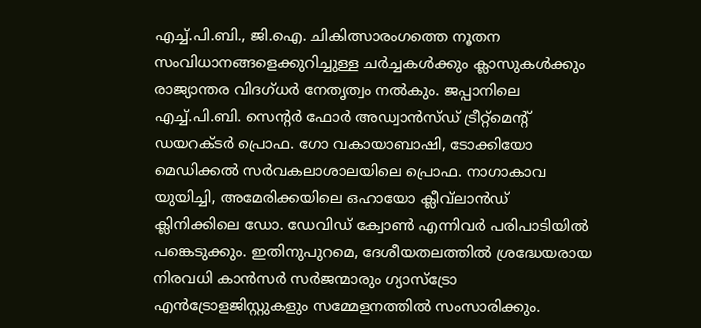എച്ച്.പി.ബി., ജി.ഐ. ചികിത്സാരംഗത്തെ നൂതന സംവിധാനങ്ങളെക്കുറിച്ചുള്ള ചർച്ചകൾക്കും ക്ലാസുകൾക്കും രാജ്യാന്തര വിദഗ്ധർ നേതൃത്വം നൽകും. ജപ്പാനിലെ എച്ച്.പി.ബി. സെന്റർ ഫോർ അഡ്വാൻസ്ഡ് ട്രീറ്റ്‌മെന്റ് ഡയറക്ടർ പ്രൊഫ. ഗോ വകായാബാഷി, ടോക്കിയോ മെഡിക്കൽ സർവകലാശാലയിലെ പ്രൊഫ. നാഗാകാവ യുയിച്ചി, അമേരിക്കയിലെ ഒഹായോ ക്ലീവ്‌ലാൻഡ് ക്ലിനിക്കിലെ ഡോ. ഡേവിഡ് ക്വോൺ എന്നിവർ പരിപാടിയിൽ പങ്കെടുക്കും. ഇതിനുപുറമെ, ദേശീയതലത്തിൽ ശ്രദ്ധേയരായ നിരവധി കാൻസർ സർജന്മാരും ഗ്യാസ്ട്രോ എൻട്രോളജിസ്റ്റുകളും സമ്മേളനത്തിൽ സംസാരിക്കും.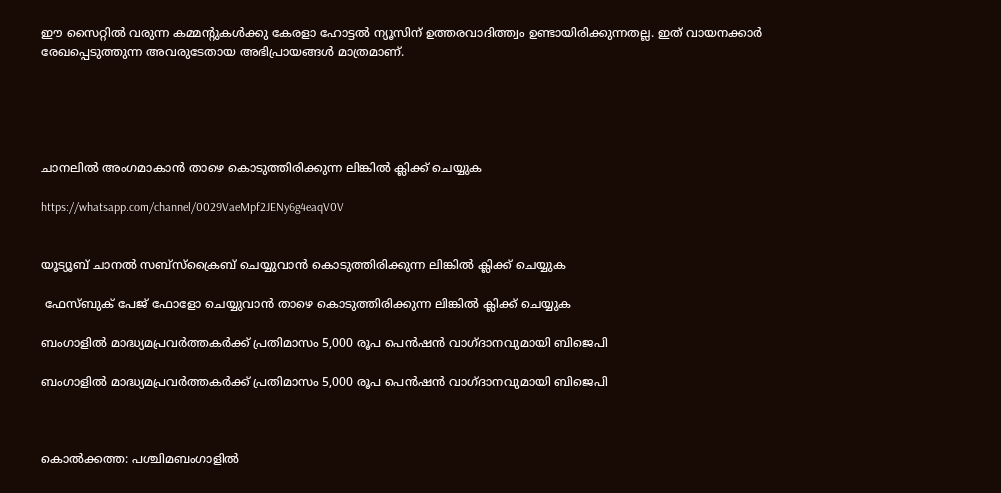ഈ സൈറ്റിൽ വരുന്ന കമ്മന്റുകൾക്കു കേരളാ ഹോട്ടൽ ന്യൂസിന് ഉത്തരവാദിത്ത്വം ഉണ്ടായിരിക്കുന്നതല്ല. ഇത് വായനക്കാർ രേഖപ്പെടുത്തുന്ന അവരുടേതായ അഭിപ്രായങ്ങൾ മാത്രമാണ്.





ചാനലിൽ അംഗമാകാൻ താഴെ കൊടുത്തിരിക്കുന്ന ലിങ്കിൽ ക്ലിക്ക് ചെയ്യുക

https://whatsapp.com/channel/0029VaeMpf2JENy6g4eaqV0V


യൂട്യൂബ് ചാനൽ സബ്സ്ക്രൈബ് ചെയ്യുവാൻ കൊടുത്തിരിക്കുന്ന ലിങ്കിൽ ക്ലിക്ക് ചെയ്യുക

 ഫേസ്ബുക് പേജ് ഫോളോ ചെയ്യുവാൻ താഴെ കൊടുത്തിരിക്കുന്ന ലിങ്കിൽ ക്ലിക്ക് ചെയ്യുക

ബംഗാളിൽ മാദ്ധ്യമപ്രവർത്തകർക്ക് പ്രതിമാസം 5,000 രൂപ പെൻഷൻ വാഗ്ദാനവുമായി ബിജെപി

ബംഗാളിൽ മാദ്ധ്യമപ്രവർത്തകർക്ക് പ്രതിമാസം 5,000 രൂപ പെൻഷൻ വാഗ്ദാനവുമായി ബിജെപി



കൊൽക്കത്ത: പശ്ചിമബംഗാളിൽ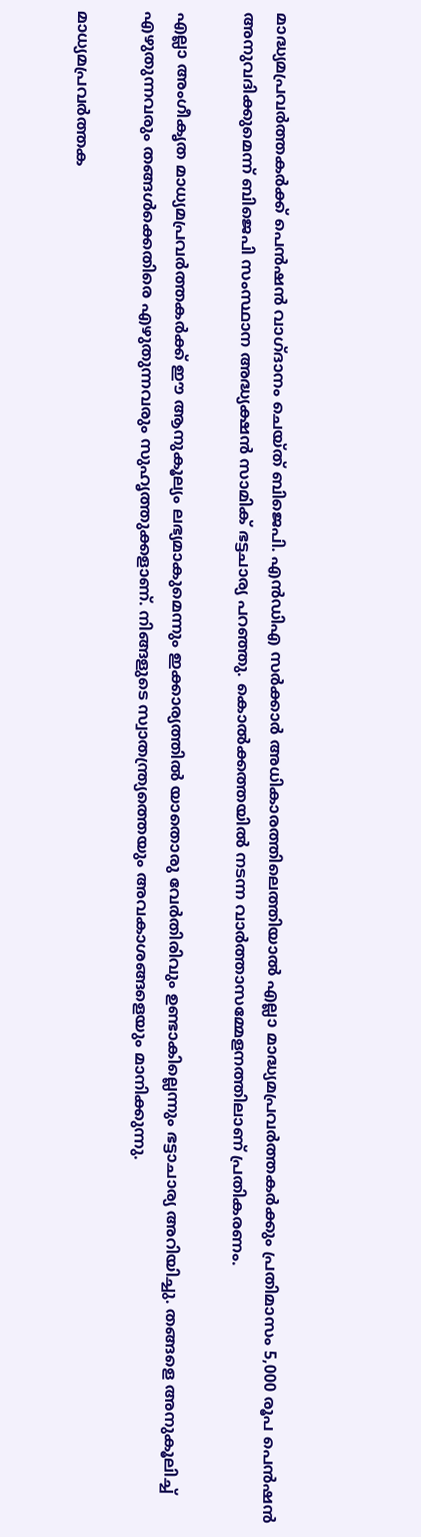മാദ്ധ്യമപ്രവർത്തകർക്ക് പെൻഷൻ വാഗ്ദാനം ചെയ്ത് ബിജെപി. എൻഡിഎ സർക്കാർ അധികാരത്തിലെത്തിയാൽ എല്ലാ മാദ്ധ്യമപ്രവർത്തകർക്കും പ്രതിമാസം 5,000 രൂപ പെൻഷൻ അനുവദിക്കുമെന്ന് ബിജെപി സംസ്ഥാന അദ്ധ്യക്ഷൻ സാമിക് ഭട്ടചാര്യ പറഞ്ഞു. കൊൽക്കത്തയിൽ നടന്ന വാർത്താസമ്മേളനത്തിലാണ് പ്രതികരണം.

എല്ലാ അംഗീകൃത മാധ്യമപ്രവർത്തകർക്ക് ഈ ആനുകൂല്യം ലഭ്യമാകുമെന്നും ഇക്കാര്യത്തിൽ യാതൊരു വേർതിരിവും ഉണ്ടാകില്ലെന്നും ഭട്ടാചാര്യ അറിയിച്ചു. തങ്ങളെ അനുകൂലിച്ച് എഴുതുന്നവരും തങ്ങൾക്കെതിരെ എഴുതുന്നവരും സുഹൃത്തുക്കളാണ്. നിങ്ങളുടെ സ്വാതന്ത്ര്യത്തെയും അവകാശങ്ങളെയും മാനിക്കുന്നു.

മാധ്യമപ്രവർത്തക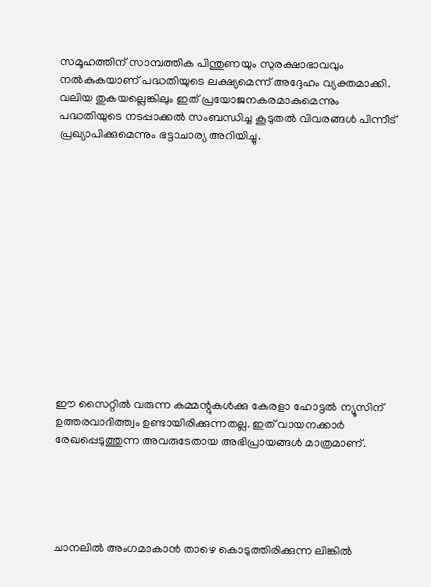സമൂഹത്തിന് സാമ്പത്തിക പിന്തുണയും സുരക്ഷാഭാവവും നൽകുകയാണ് പദ്ധതിയുടെ ലക്ഷ്യമെന്ന് അദ്ദേഹം വ്യക്തമാക്കി. വലിയ തുകയല്ലെങ്കിലും ഇത് പ്രയോജനകരമാകുമെന്നും പദ്ധതിയുടെ നടപ്പാക്കൽ സംബന്ധിച്ച കൂടുതൽ വിവരങ്ങൾ പിന്നീട് പ്രഖ്യാപിക്കുമെന്നും ഭട്ടാചാര്യ അറിയിച്ചു.














ഈ സൈറ്റിൽ വരുന്ന കമ്മന്റുകൾക്കു കേരളാ ഹോട്ടൽ ന്യൂസിന് ഉത്തരവാദിത്ത്വം ഉണ്ടായിരിക്കുന്നതല്ല. ഇത് വായനക്കാർ രേഖപ്പെടുത്തുന്ന അവരുടേതായ അഭിപ്രായങ്ങൾ മാത്രമാണ്.





ചാനലിൽ അംഗമാകാൻ താഴെ കൊടുത്തിരിക്കുന്ന ലിങ്കിൽ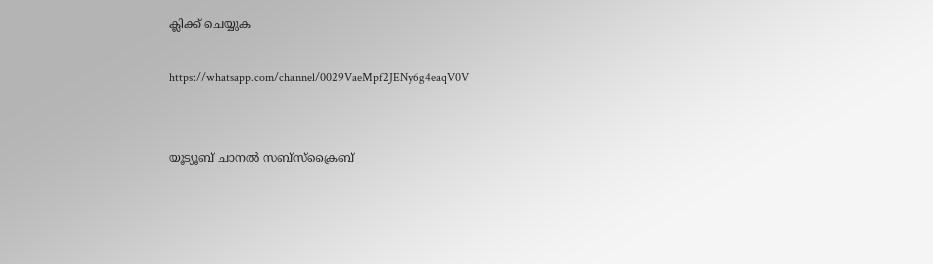ക്ലിക്ക് ചെയ്യുക

https://whatsapp.com/channel/0029VaeMpf2JENy6g4eaqV0V


യൂട്യൂബ് ചാനൽ സബ്സ്ക്രൈബ്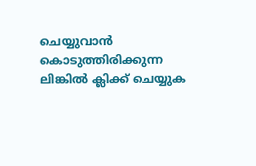ചെയ്യുവാൻ കൊടുത്തിരിക്കുന്ന ലിങ്കിൽ ക്ലിക്ക് ചെയ്യുക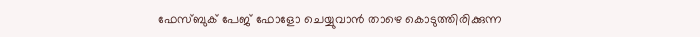ഫേസ്ബുക് പേജ് ഫോളോ ചെയ്യുവാൻ താഴെ കൊടുത്തിരിക്കുന്ന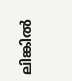ലിങ്കിൽ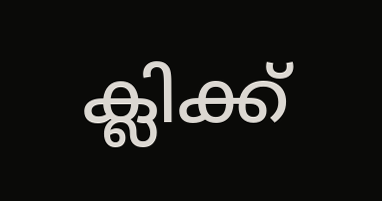ക്ലിക്ക്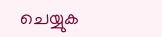ചെയ്യുക